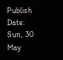Publish Date: Sun, 30 May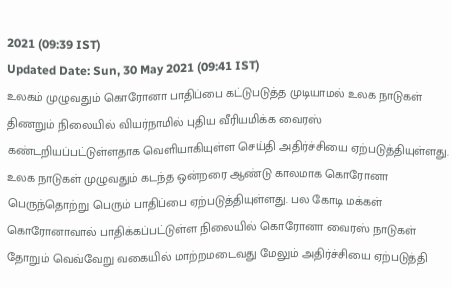2021 (09:39 IST)
Updated Date: Sun, 30 May 2021 (09:41 IST)
உலகம் முழுவதும் கொரோனா பாதிப்பை கட்டுபடுத்த முடியாமல் உலக நாடுகள் திணறும் நிலையில் வியர்நாமில் புதிய வீரியமிக்க வைரஸ் கண்டறியப்பட்டுள்ளதாக வெளியாகியுள்ள செய்தி அதிர்ச்சியை ஏற்படுத்தியுள்ளது.
உலக நாடுகள் முழுவதும் கடந்த ஒன்றரை ஆண்டு காலமாக கொரோனா பெருந்தொற்று பெரும் பாதிப்பை ஏற்படுத்தியுள்ளது. பல கோடி மக்கள் கொரோனாவால் பாதிக்கப்பட்டுள்ள நிலையில் கொரோனா வைரஸ் நாடுகள் தோறும் வெவ்வேறு வகையில் மாற்றமடைவது மேலும் அதிர்ச்சியை ஏற்படுத்தி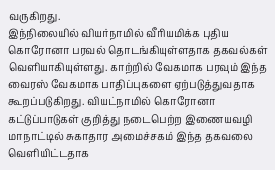வருகிறது.
இந்நிலையில் வியர்நாமில் வீரியமிக்க புதிய கொரோனா பரவல் தொடங்கியுள்ளதாக தகவல்கள் வெளியாகியுள்ளது. காற்றில் வேகமாக பரவும் இந்த வைரஸ் வேகமாக பாதிப்புகளை ஏற்படுத்துவதாக கூறப்படுகிறது. வியட்நாமில் கொரோனா கட்டுப்பாடுகள் குறித்து நடைபெற்ற இணையவழி மாநாட்டில் சுகாதார அமைச்சகம் இந்த தகவலை வெளியிட்டதாக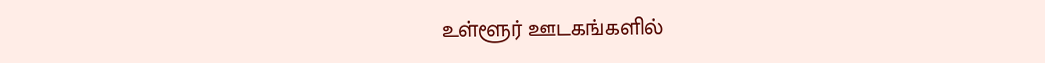உள்ளூர் ஊடகங்களில்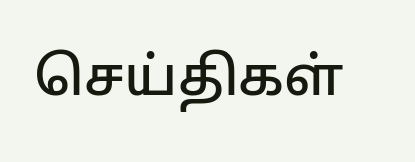செய்திகள்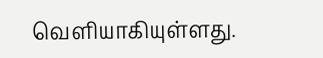வெளியாகியுள்ளது.